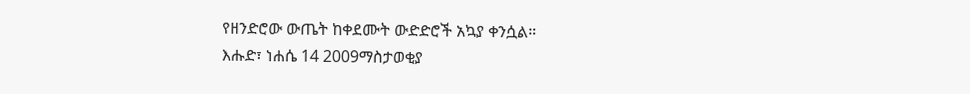የዘንድሮው ውጤት ከቀደሙት ውድድሮች አኳያ ቀንሷል።
እሑድ፣ ነሐሴ 14 2009ማስታወቂያ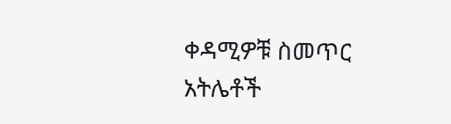ቀዳሚዎቹ ስመጥር አትሌቶች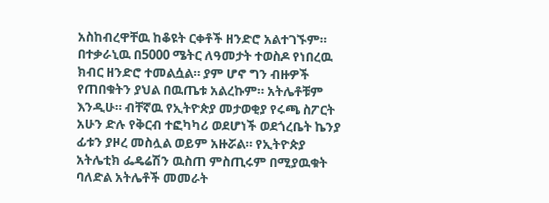አስከብረዋቸዉ ከቆዩት ርቀቶች ዘንድሮ አልተገኙም። በተቃራኒዉ በ5000 ሜትር ለዓመታት ተወስዶ የነበረዉ ክብር ዘንድሮ ተመልሷል። ያም ሆኖ ግን ብዙዎች የጠበቁትን ያህል በዉጤቱ አልረኩም። አትሌቶቹም እንዲሁ። ብቸኛዉ የኢትዮጵያ መታወቂያ የሩጫ ስፖርት አሁን ድሉ የቅርብ ተፎካካሪ ወደሆነች ወደጎረቤት ኬንያ ፊቱን ያዞረ መስሏል ወይም አዙሯል። የኢትዮጵያ አትሌቲክ ፌዴሬሽን ዉስጠ ምስጢሩም በሚያዉቁት ባለድል አትሌቶች መመራት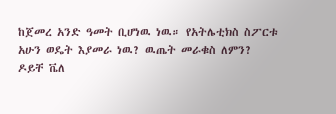ከጀመረ አንድ ዓመት ቢሆነዉ ነዉ። የአትሌቲክስ ስፖርቱ አሁን ወዴት እያመራ ነዉ? ዉጤት መራቁስ ለምን? ዶይቸ ቬለ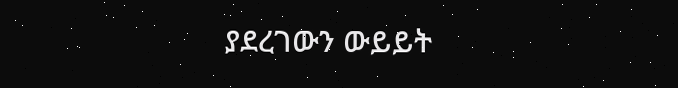ያደረገውን ውይይት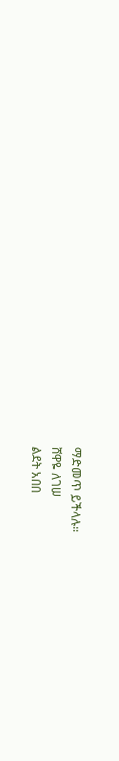ማድመጥ ይችላሉ።
ሸዋዬ ለገሠ
ልደት አበበ